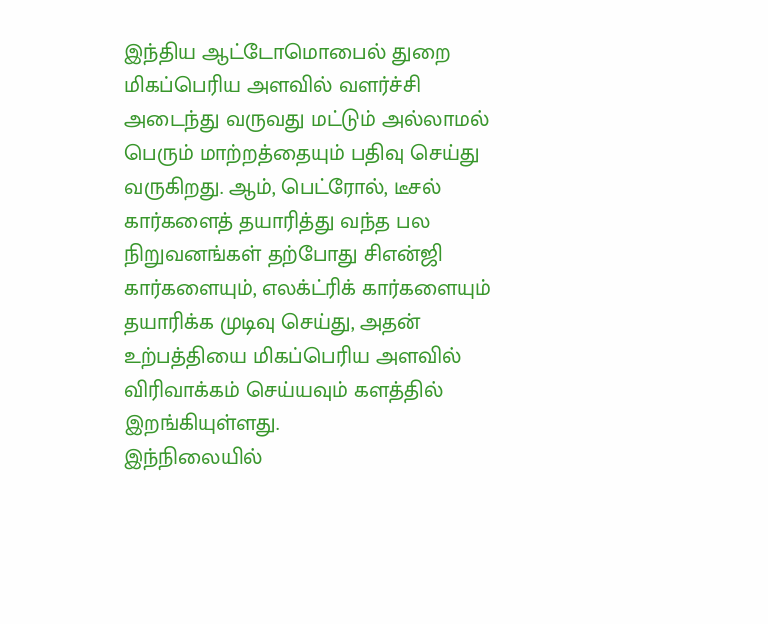இந்திய ஆட்டோமொபைல் துறை மிகப்பெரிய அளவில் வளர்ச்சி அடைந்து வருவது மட்டும் அல்லாமல் பெரும் மாற்றத்தையும் பதிவு செய்து வருகிறது. ஆம், பெட்ரோல், டீசல் கார்களைத் தயாரித்து வந்த பல நிறுவனங்கள் தற்போது சிஎன்ஜி கார்களையும், எலக்ட்ரிக் கார்களையும் தயாரிக்க முடிவு செய்து, அதன் உற்பத்தியை மிகப்பெரிய அளவில் விரிவாக்கம் செய்யவும் களத்தில் இறங்கியுள்ளது.
இந்நிலையில்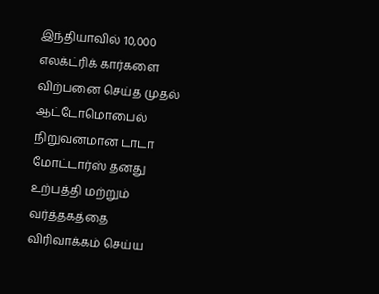இந்தியாவில் 10,000 எலக்ட்ரிக் கார்களை விற்பனை செய்த முதல் ஆட்டோமொபைல் நிறுவனமான டாடா மோட்டார்ஸ் தனது உற்பத்தி மற்றும் வர்த்தகத்தை விரிவாக்கம் செய்ய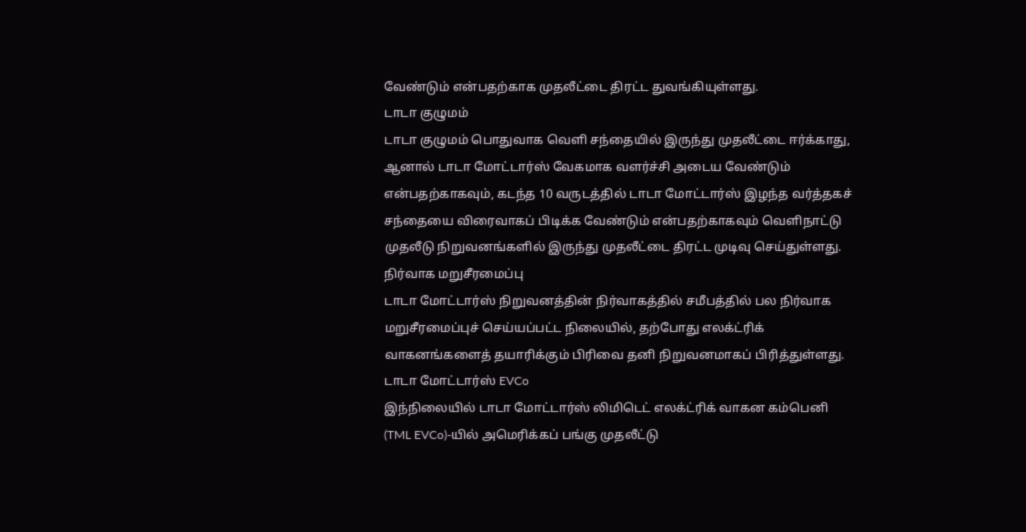வேண்டும் என்பதற்காக முதலீட்டை திரட்ட துவங்கியுள்ளது.
டாடா குழுமம்
டாடா குழுமம் பொதுவாக வெளி சந்தையில் இருந்து முதலீட்டை ஈர்க்காது, ஆனால் டாடா மோட்டார்ஸ் வேகமாக வளர்ச்சி அடைய வேண்டும் என்பதற்காகவும், கடந்த 10 வருடத்தில் டாடா மோட்டார்ஸ் இழந்த வர்த்தகச் சந்தையை விரைவாகப் பிடிக்க வேண்டும் என்பதற்காகவும் வெளிநாட்டு முதலீடு நிறுவனங்களில் இருந்து முதலீட்டை திரட்ட முடிவு செய்துள்ளது.
நிர்வாக மறுசீரமைப்பு
டாடா மோட்டார்ஸ் நிறுவனத்தின் நிர்வாகத்தில் சமீபத்தில் பல நிர்வாக மறுசீரமைப்புச் செய்யப்பட்ட நிலையில், தற்போது எலக்ட்ரிக் வாகனங்களைத் தயாரிக்கும் பிரிவை தனி நிறுவனமாகப் பிரித்துள்ளது.
டாடா மோட்டார்ஸ் EVCo
இந்நிலையில் டாடா மோட்டார்ஸ் லிமிடெட் எலக்ட்ரிக் வாகன கம்பெனி (TML EVCo)-யில் அமெரிக்கப் பங்கு முதலீட்டு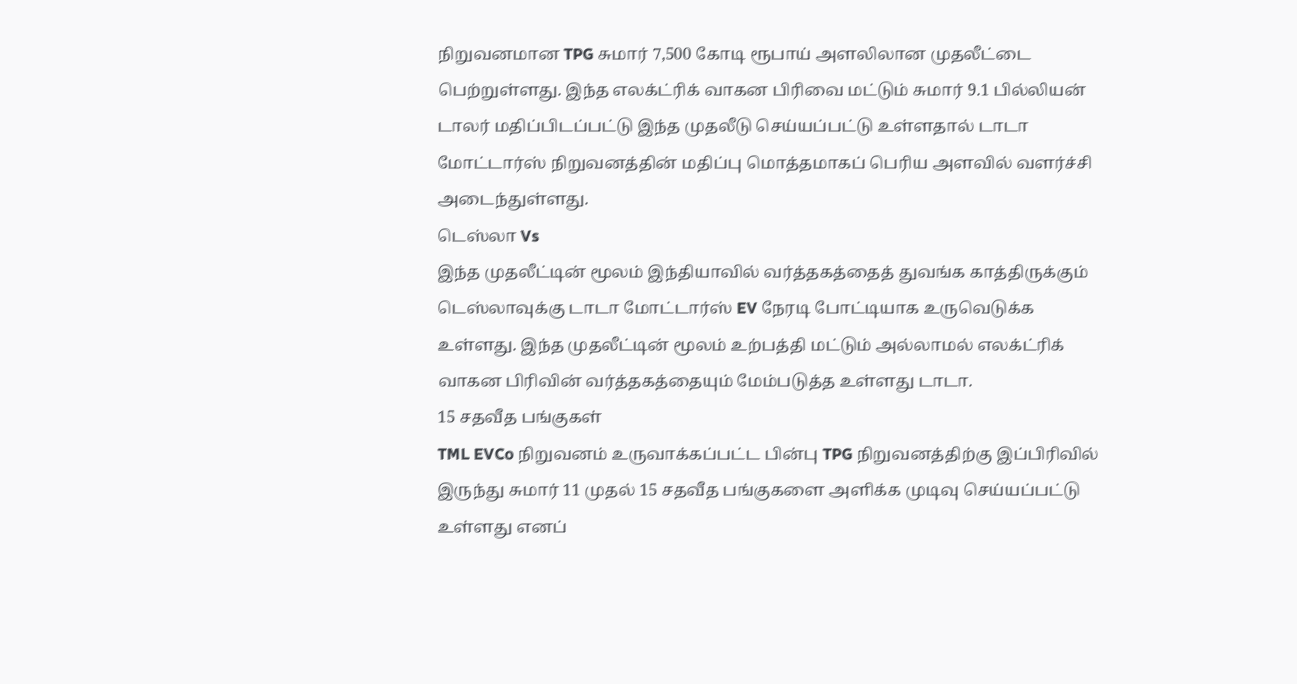நிறுவனமான TPG சுமார் 7,500 கோடி ரூபாய் அளலிலான முதலீட்டை பெற்றுள்ளது. இந்த எலக்ட்ரிக் வாகன பிரிவை மட்டும் சுமார் 9.1 பில்லியன் டாலர் மதிப்பிடப்பட்டு இந்த முதலீடு செய்யப்பட்டு உள்ளதால் டாடா மோட்டார்ஸ் நிறுவனத்தின் மதிப்பு மொத்தமாகப் பெரிய அளவில் வளர்ச்சி அடைந்துள்ளது.
டெஸ்லா Vs
இந்த முதலீட்டின் மூலம் இந்தியாவில் வர்த்தகத்தைத் துவங்க காத்திருக்கும் டெஸ்லாவுக்கு டாடா மோட்டார்ஸ் EV நேரடி போட்டியாக உருவெடுக்க உள்ளது. இந்த முதலீட்டின் மூலம் உற்பத்தி மட்டும் அல்லாமல் எலக்ட்ரிக் வாகன பிரிவின் வர்த்தகத்தையும் மேம்படுத்த உள்ளது டாடா.
15 சதவீத பங்குகள்
TML EVCo நிறுவனம் உருவாக்கப்பட்ட பின்பு TPG நிறுவனத்திற்கு இப்பிரிவில் இருந்து சுமார் 11 முதல் 15 சதவீத பங்குகளை அளிக்க முடிவு செய்யப்பட்டு உள்ளது எனப்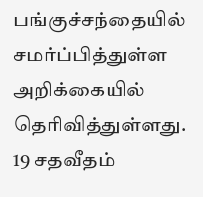பங்குச்சந்தையில் சமர்ப்பித்துள்ள அறிக்கையில் தெரிவித்துள்ளது.
19 சதவீதம்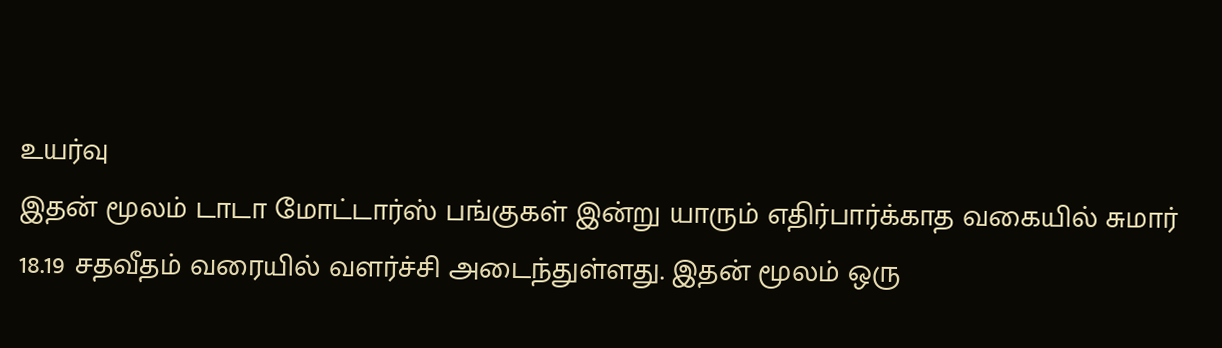உயர்வு
இதன் மூலம் டாடா மோட்டார்ஸ் பங்குகள் இன்று யாரும் எதிர்பார்க்காத வகையில் சுமார் 18.19 சதவீதம் வரையில் வளர்ச்சி அடைந்துள்ளது. இதன் மூலம் ஒரு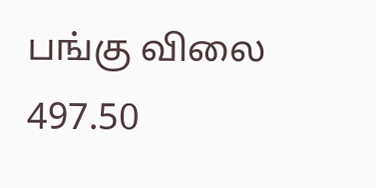பங்கு விலை 497.50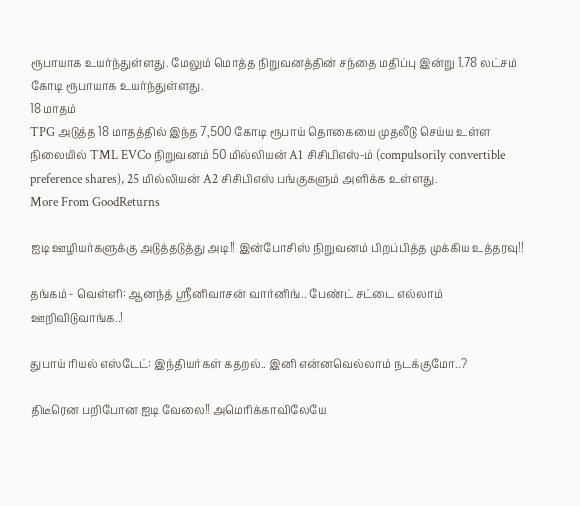ரூபாயாக உயர்ந்துள்ளது. மேலும் மொத்த நிறுவனத்தின் சந்தை மதிப்பு இன்று 1.78 லட்சம் கோடி ரூபாயாக உயர்ந்துள்ளது.
18 மாதம்
TPG அடுத்த 18 மாதத்தில் இந்த 7,500 கோடி ரூபாய் தொகையை முதலீடு செய்ய உள்ள நிலையில் TML EVCo நிறுவனம் 50 மில்லியன் A1 சிசிபிஎஸ்-ம் (compulsorily convertible preference shares), 25 மில்லியன் A2 சிசிபிஎஸ் பங்குகளும் அளிக்க உள்ளது.
More From GoodReturns

ஐடி ஊழியர்களுக்கு அடுத்தடுத்து அடி!! இன்போசிஸ் நிறுவனம் பிறப்பித்த முக்கிய உத்தரவு!!

தங்கம் - வெள்ளி: ஆனந்த் ஸ்ரீனிவாசன் வார்னிங்.. பேண்ட் சட்டை எல்லாம் ஊறிவிடுவாங்க..!

துபாய் ரியல் எஸ்டேட்: இந்தியர்கள் கதறல்.. இனி என்னவெல்லாம் நடக்குமோ..?

திடீரென பறிபோன ஐடி வேலை!! அமெரிக்காவிலேயே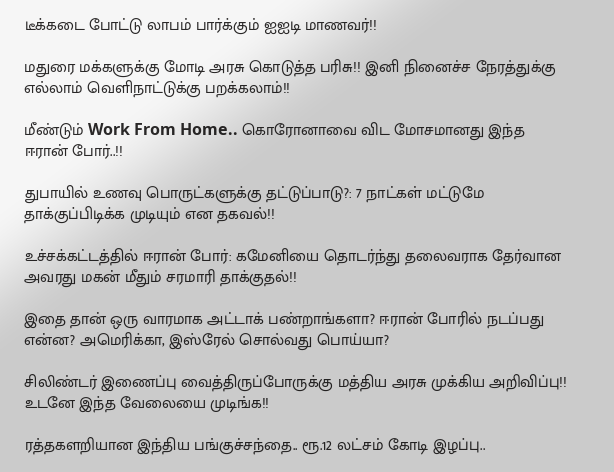டீக்கடை போட்டு லாபம் பார்க்கும் ஐஐடி மாணவர்!!

மதுரை மக்களுக்கு மோடி அரசு கொடுத்த பரிசு!! இனி நினைச்ச நேரத்துக்கு எல்லாம் வெளிநாட்டுக்கு பறக்கலாம்!!

மீண்டும் Work From Home.. கொரோனாவை விட மோசமானது இந்த ஈரான் போர்..!!

துபாயில் உணவு பொருட்களுக்கு தட்டுப்பாடு?: 7 நாட்கள் மட்டுமே தாக்குப்பிடிக்க முடியும் என தகவல்!!

உச்சக்கட்டத்தில் ஈரான் போர்: கமேனியை தொடர்ந்து தலைவராக தேர்வான அவரது மகன் மீதும் சரமாரி தாக்குதல்!!

இதை தான் ஒரு வாரமாக அட்டாக் பண்றாங்களா? ஈரான் போரில் நடப்பது என்ன? அமெரிக்கா, இஸ்ரேல் சொல்வது பொய்யா?

சிலிண்டர் இணைப்பு வைத்திருப்போருக்கு மத்திய அரசு முக்கிய அறிவிப்பு!! உடனே இந்த வேலையை முடிங்க!!

ரத்தகளறியான இந்திய பங்குச்சந்தை.. ரூ.12 லட்சம் கோடி இழப்பு..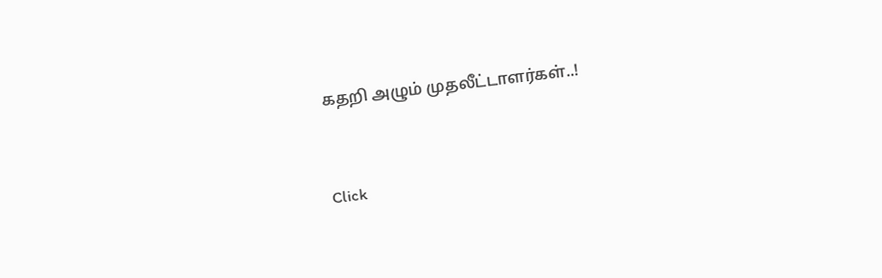கதறி அழும் முதலீட்டாளர்கள்..!



Click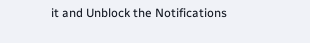it and Unblock the Notifications